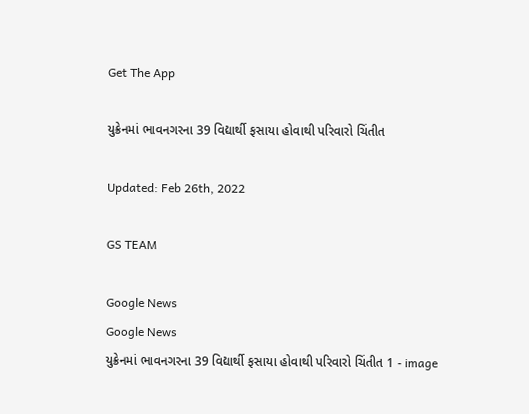Get The App

યુક્રેનમાં ભાવનગરના 39 વિદ્યાર્થી ફસાયા હોવાથી પરિવારો ચિંતીત

Updated: Feb 26th, 2022

GS TEAM

Google News
Google News
યુક્રેનમાં ભાવનગરના 39 વિદ્યાર્થી ફસાયા હોવાથી પરિવારો ચિંતીત 1 - image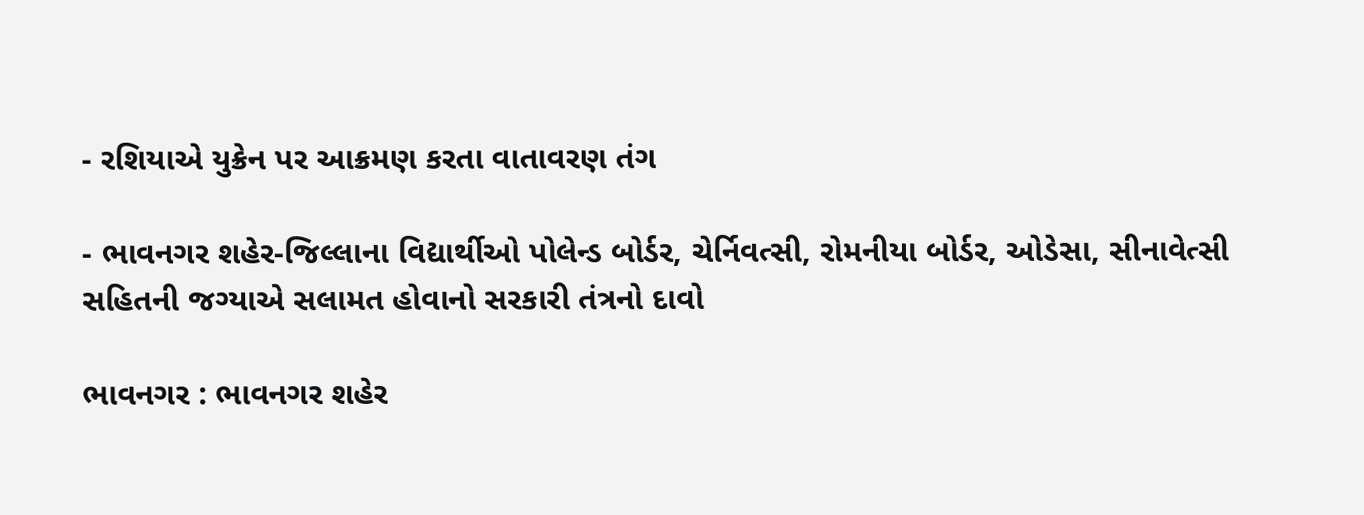- રશિયાએ યુક્રેન પર આક્રમણ કરતા વાતાવરણ તંગ

- ભાવનગર શહેર-જિલ્લાના વિદ્યાર્થીઓ પોલેન્ડ બોર્ડર, ચેર્નિવત્સી, રોમનીયા બોર્ડર, ઓડેસા, સીનાવેત્સી સહિતની જગ્યાએ સલામત હોવાનો સરકારી તંત્રનો દાવો

ભાવનગર : ભાવનગર શહેર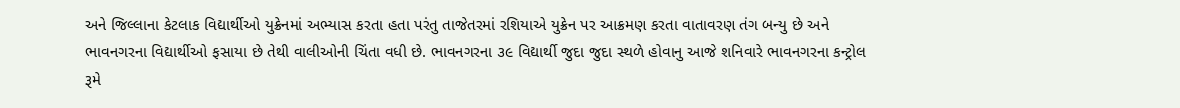અને જિલ્લાના કેટલાક વિદ્યાર્થીઓ યુક્રેનમાં અભ્યાસ કરતા હતા પરંતુ તાજેતરમાં રશિયાએ યુક્રેન પર આક્રમણ કરતા વાતાવરણ તંગ બન્યુ છે અને ભાવનગરના વિદ્યાર્થીઓ ફસાયા છે તેથી વાલીઓની ચિંતા વધી છે. ભાવનગરના ૩૯ વિદ્યાર્થી જુદા જુદા સ્થળે હોવાનુ આજે શનિવારે ભાવનગરના કન્ટ્રોલ રૂમે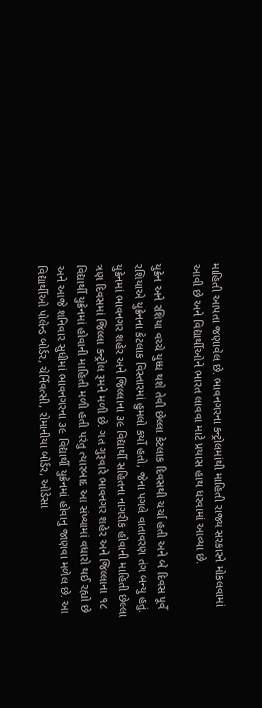માહિતી આપતા જણાવેલ છે. ભાવનગરના કન્ટ્રોલમાંથી માહિતી રાજ્ય સરકારને મોકલવામાં આવી છે અને વિદ્યાર્થીઓને ભારત લાવવા માટે પ્રયાસ હાથ ધરવામાં આવ્યા છે.

યુક્રેન અને રશિયા વચ્ચે યુધ્ધ થશે તેવી છેલ્લા કેટલાક દિવસથી ચર્ચા હતી અને બે દિવસ પૂર્વે રશિયાએ યુક્રેનના કેટલાક વિસ્તારમાં હુમલો કર્યો હતો, જેના પગલે વાતાવરણ તંગ બન્યુ હતું. યુક્રેનમાં ભાવનગર શહેર અને જિલ્લાના ૩૯ વિદ્યાર્થી સહિતના નાગરીક હોવાની માહિતી છેલ્લા ત્રણ દિવસમાં જિલ્લા કન્ટ્રોલ રૂમને મળી છે. ગત ગુરૂવારે ભાવનગર શહેર અને જિલ્લાના ૧૮ વિદ્યાર્થી યુક્રેનમાં હોવાની માહિતી મળી હતી પરંતુ ત્યારબાદ આ સંખ્યામાં વધારો થઈ રહ્યો છે અને આજે શનિવાર સુધીમાં ભાવનગરના ૩૯ વિદ્યાર્થી યુક્રેનમાં હોવાનુ જાણવા મળેલ છે. આ વિદ્યાર્થીઓ પોલેન્ડ બોર્ડર, ચેર્નિવત્સી, રોમાનીયા બોર્ડર, ઓડેસા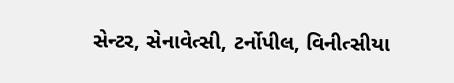સેન્ટર, સેનાવેત્સી, ટર્નોપીલ, વિનીત્સીયા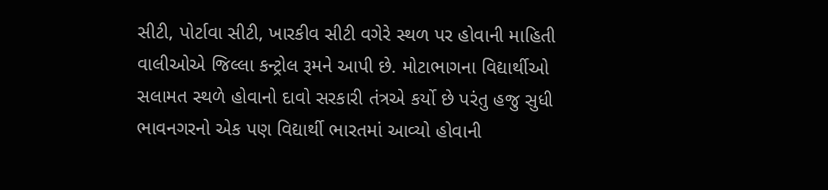સીટી, પોર્ટાવા સીટી, ખારકીવ સીટી વગેરે સ્થળ પર હોવાની માહિતી વાલીઓએ જિલ્લા કન્ટ્રોલ રૂમને આપી છે. મોટાભાગના વિદ્યાર્થીઓ સલામત સ્થળે હોવાનો દાવો સરકારી તંત્રએ કર્યો છે પરંતુ હજુ સુધી ભાવનગરનો એક પણ વિદ્યાર્થી ભારતમાં આવ્યો હોવાની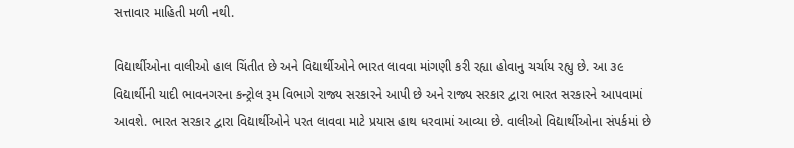સત્તાવાર માહિતી મળી નથી.

વિદ્યાર્થીઓના વાલીઓ હાલ ચિંતીત છે અને વિદ્યાર્થીઓને ભારત લાવવા માંગણી કરી રહ્યા હોવાનુ ચર્ચાય રહ્યુ છે. આ ૩૯ વિદ્યાર્થીની યાદી ભાવનગરના કન્ટ્રોલ રૂમ વિભાગે રાજ્ય સરકારને આપી છે અને રાજ્ય સરકાર દ્વારા ભારત સરકારને આપવામાં આવશે. ભારત સરકાર દ્વારા વિદ્યાર્થીઓને પરત લાવવા માટે પ્રયાસ હાથ ધરવામાં આવ્યા છે. વાલીઓ વિદ્યાર્થીઓના સંપર્કમાં છે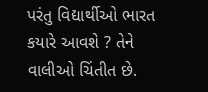પરંતુ વિદ્યાર્થીઓ ભારત કયારે આવશે ? તેને વાલીઓ ચિંતીત છે.